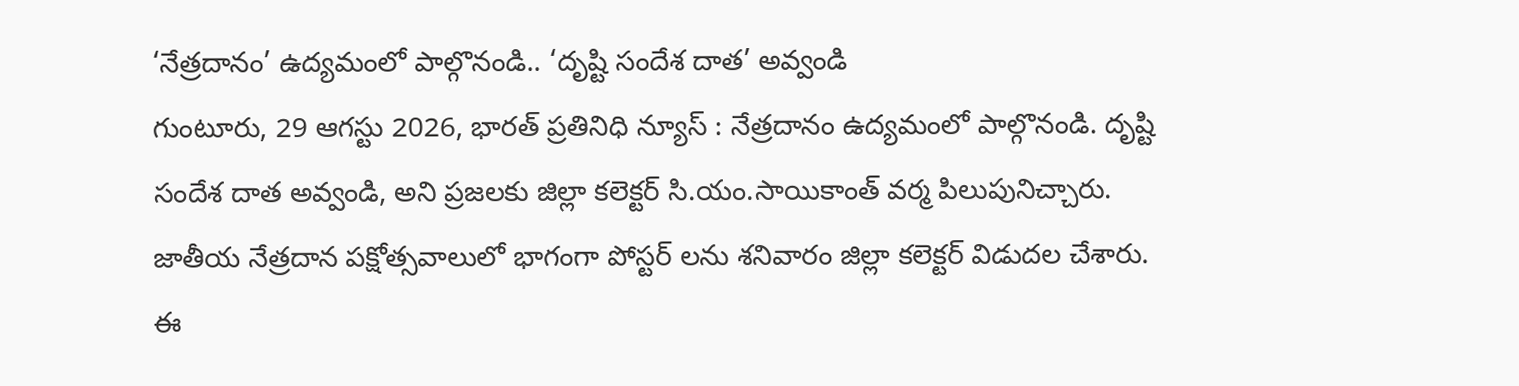‘నేత్రదానం’ ఉద్యమంలో పాల్గొనండి.. ‘దృష్టి సందేశ దాత’ అవ్వండి
గుంటూరు, 29 ఆగస్టు 2026, భారత్ ప్రతినిధి న్యూస్ : నేత్రదానం ఉద్యమంలో పాల్గొనండి. దృష్టి సందేశ దాత అవ్వండి, అని ప్రజలకు జిల్లా కలెక్టర్ సి.యం.సాయికాంత్ వర్మ పిలుపునిచ్చారు. జాతీయ నేత్రదాన పక్షోత్సవాలులో భాగంగా పోస్టర్ లను శనివారం జిల్లా కలెక్టర్ విడుదల చేశారు. ఈ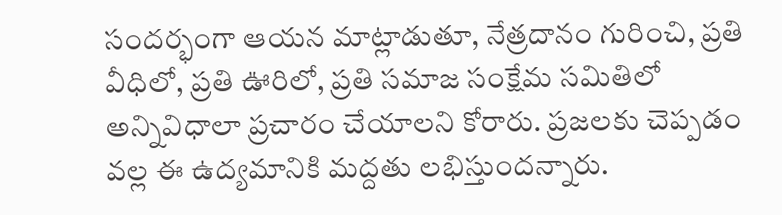సందర్భంగా ఆయన మాట్లాడుతూ, నేత్రదానం గురించి, ప్రతి వీధిలో, ప్రతి ఊరిలో, ప్రతి సమాజ సంక్షేమ సమితిలో అన్నివిధాలా ప్రచారం చేయాలని కోరారు. ప్రజలకు చెప్పడం వల్ల ఈ ఉద్యమానికి మద్దతు లభిస్తుందన్నారు.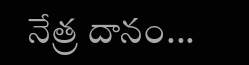నేత్ర దానం...